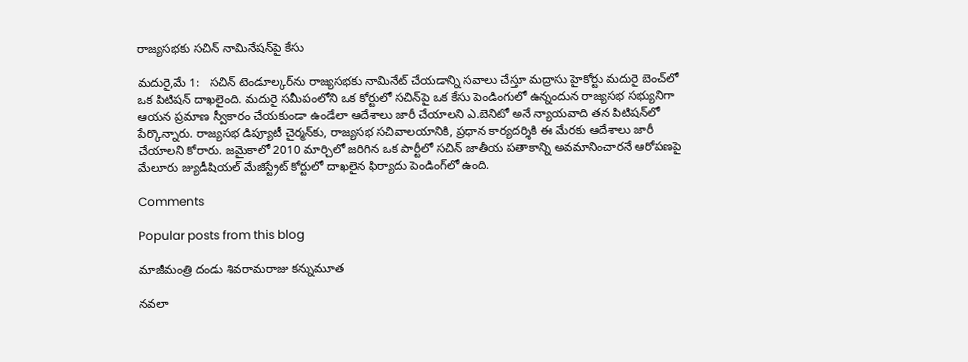రాజ్యసభకు సచిన్ నామినేషన్‌పై కేసు

మదురై,మే 1:   సచిన్ టెండూల్కర్‌ను రాజ్యసభకు నామినేట్ చేయడాన్ని సవాలు చేస్తూ మద్రాసు హైకోర్టు మదురై బెంచ్‌లో ఒక పిటిషన్ దాఖలైంది. మదురై సమీపంలోని ఒక కోర్టులో సచిన్‌పై ఒక కేసు పెండింగులో ఉన్నందున రాజ్యసభ సభ్యునిగా ఆయన ప్రమాణ స్వీకారం చేయకుండా ఉండేలా ఆదేశాలు జారీ చేయాలని ఎ.బెనిటో అనే న్యాయవాది తన పిటిషన్‌లో పేర్కొన్నారు. రాజ్యసభ డిప్యూటీ చైర్మన్‌కు, రాజ్యసభ సచివాలయానికి, ప్రధాన కార్యదర్శికి ఈ మేరకు ఆదేశాలు జారీ చేయాలని కోరారు. జమైకాలో 2010 మార్చిలో జరిగిన ఒక పార్టీలో సచిన్ జాతీయ పతాకాన్ని అవమానించారనే ఆరోపణపై మేలూరు జ్యుడీషియల్ మేజిస్ట్రేట్ కోర్టులో దాఖలైన ఫిర్యాదు పెండింగ్‌లో ఉంది.

Comments

Popular posts from this blog

మాజీమంత్రి దండు శివరామరాజు కన్నుమూత

నవలా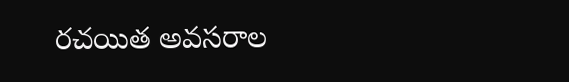రచయిత అవసరాల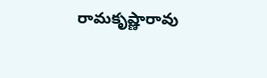రామకృష్ణారావు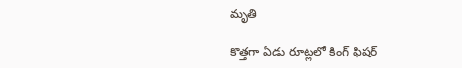మృతి

కొత్తగా ఏడు రూట్లలో కింగ్ ఫిషర్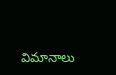విమానాలు